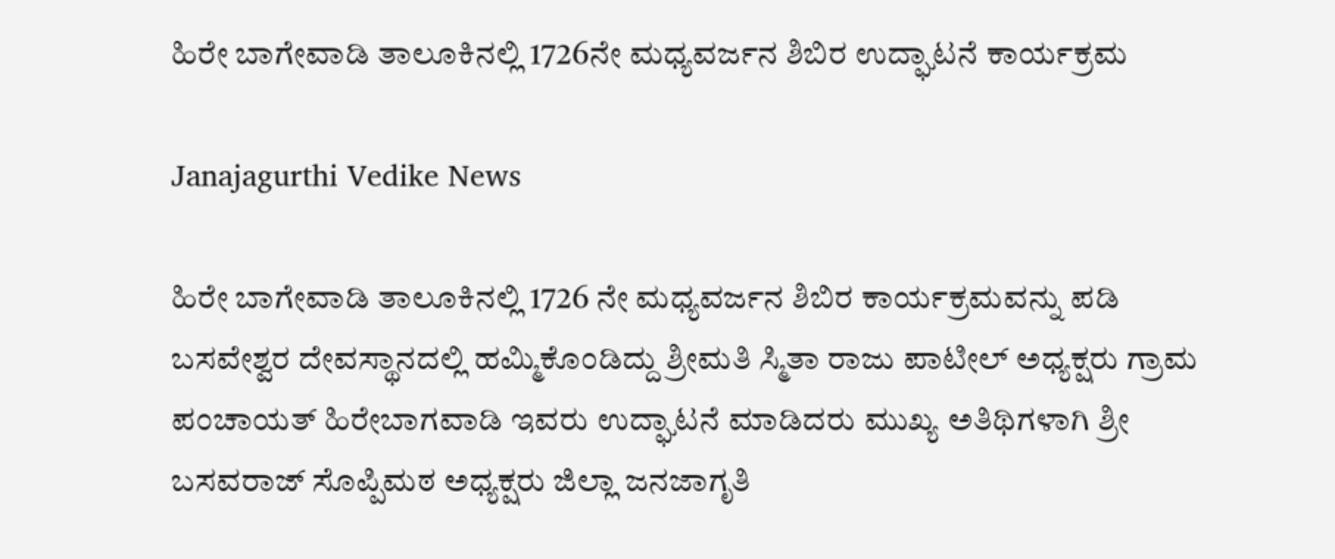ಹಿರೇ ಬಾಗೇವಾಡಿ ತಾಲೂಕಿನಲ್ಲಿ 1726ನೇ ಮಧ್ಯವರ್ಜನ ಶಿಬಿರ ಉದ್ಘಾಟನೆ ಕಾರ್ಯಕ್ರಮ

Janajagurthi Vedike News

ಹಿರೇ ಬಾಗೇವಾಡಿ ತಾಲೂಕಿನಲ್ಲಿ 1726 ನೇ ಮಧ್ಯವರ್ಜನ ಶಿಬಿರ ಕಾರ್ಯಕ್ರಮವನ್ನು ಪಡಿ ಬಸವೇಶ್ವರ ದೇವಸ್ಥಾನದಲ್ಲಿ ಹಮ್ಮಿಕೊಂಡಿದ್ದು ಶ್ರೀಮತಿ ಸ್ಮಿತಾ ರಾಜು ಪಾಟೀಲ್ ಅಧ್ಯಕ್ಷರು ಗ್ರಾಮ ಪಂಚಾಯತ್ ಹಿರೇಬಾಗವಾಡಿ ಇವರು ಉದ್ಘಾಟನೆ ಮಾಡಿದರು ಮುಖ್ಯ ಅತಿಥಿಗಳಾಗಿ ಶ್ರೀ ಬಸವರಾಜ್ ಸೊಪ್ಪಿಮಠ ಅಧ್ಯಕ್ಷರು ಜಿಲ್ಲಾ ಜನಜಾಗೃತಿ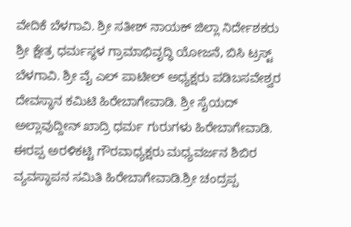ವೇದಿಕೆ ಬೆಳಗಾವಿ. ಶ್ರೀ ಸತೀಶ್ ನಾಯಕ್ ಜಿಲ್ಲಾ ನಿರ್ದೇಶಕರು ಶ್ರೀ ಕ್ಷೇತ್ರ ಧರ್ಮಸ್ಥಳ ಗ್ರಾಮಾಭಿವೃದ್ಧಿ ಯೋಜನೆ, ಬಿಸಿ ಟ್ರಸ್ಟ್ ಬೆಳಗಾವಿ. ಶ್ರೀ ವೈ ಎಲ್ ಪಾಟೀಲ್ ಅಧ್ಯಕ್ಷರು ಪಡಿಬಸವೇಶ್ವರ ದೇವಸ್ಥಾನ ಕಮಿಟಿ ಹಿರೇಬಾಗೇವಾಡಿ. ಶ್ರೀ ಸೈಯದ್ ಅಲ್ಲಾವುದ್ದೀನ್ ಖಾದ್ರಿ ಧರ್ಮ ಗುರುಗಳು ಹಿರೇಬಾಗೇವಾಡಿ. ಈರಪ್ಪ ಅರಳಿಕಟ್ಟಿ ಗೌರವಾಧ್ಯಕ್ಷರು ಮಧ್ಯವರ್ಜನ ಶಿಬಿರ ವ್ಯವಸ್ಥಾಪನ ಸಮಿತಿ ಹಿರೇಬಾಗೇವಾಡಿ.ಶ್ರೀ ಚಂದ್ರಪ್ಪ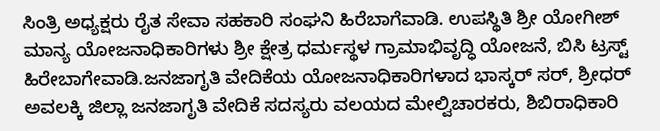ಸಿಂತ್ರಿ ಅಧ್ಯಕ್ಷರು ರೈತ ಸೇವಾ ಸಹಕಾರಿ ಸಂಘನಿ ಹಿರೆಬಾಗೆವಾಡಿ. ಉಪಸ್ಥಿತಿ ಶ್ರೀ ಯೋಗೀಶ್ ಮಾನ್ಯ ಯೋಜನಾಧಿಕಾರಿಗಳು ಶ್ರೀ ಕ್ಷೇತ್ರ ಧರ್ಮಸ್ಥಳ ಗ್ರಾಮಾಭಿವೃದ್ಧಿ ಯೋಜನೆ, ಬಿಸಿ ಟ್ರಸ್ಟ್ ಹಿರೇಬಾಗೇವಾಡಿ.ಜನಜಾಗೃತಿ ವೇದಿಕೆಯ ಯೋಜನಾಧಿಕಾರಿಗಳಾದ ಭಾಸ್ಕರ್ ಸರ್, ಶ್ರೀಧರ್ ಅವಲಕ್ಕಿ ಜಿಲ್ಲಾ ಜನಜಾಗೃತಿ ವೇದಿಕೆ ಸದಸ್ಯರು ವಲಯದ ಮೇಲ್ವಿಚಾರಕರು, ಶಿಬಿರಾಧಿಕಾರಿ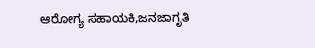ಆರೋಗ್ಯ ಸಹಾಯಕಿ,ಜನಜಾಗೃತಿ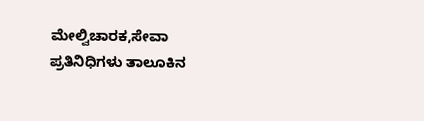ಮೇಲ್ವಿಚಾರಕ,ಸೇವಾ ಪ್ರತಿನಿಧಿಗಳು ತಾಲೂಕಿನ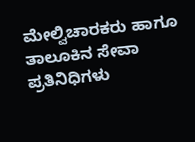ಮೇಲ್ವಿಚಾರಕರು ಹಾಗೂ ತಾಲೂಕಿನ ಸೇವಾ ಪ್ರತಿನಿಧಿಗಳು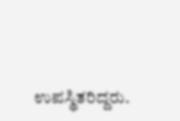ಉಪಸ್ಥಿತರಿದ್ದರು.